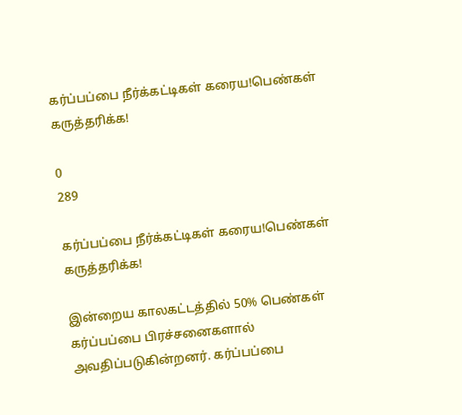கர்ப்பப்பை நீர்க்கட்டிகள் கரைய!பெண்கள் கருத்தரிக்க!

0
289

கர்ப்பப்பை நீர்க்கட்டிகள் கரைய!பெண்கள் கருத்தரிக்க!

இன்றைய காலகட்டத்தில் 50% பெண்கள் கர்ப்பப்பை பிரச்சனைகளால் அவதிப்படுகின்றனர். கர்ப்பப்பை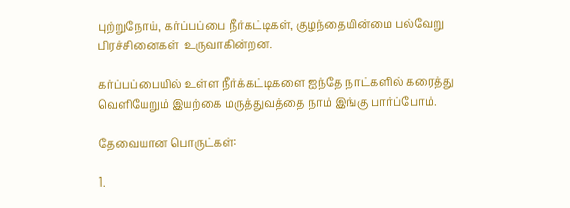புற்றுநோய், கர்ப்பப்பை நீர்கட்டிகள், குழந்தையின்மை பல்வேறு பிரச்சினைகள்  உருவாகின்றன.

கர்ப்பப்பையில் உள்ள நீர்க்கட்டிகளை ஐந்தே நாட்களில் கரைத்து வெளியேறும் இயற்கை மருத்துவத்தை நாம் இங்கு பார்ப்போம்.

தேவையான பொருட்கள்:

1.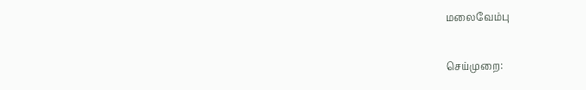மலைவேம்பு

செய்முறை: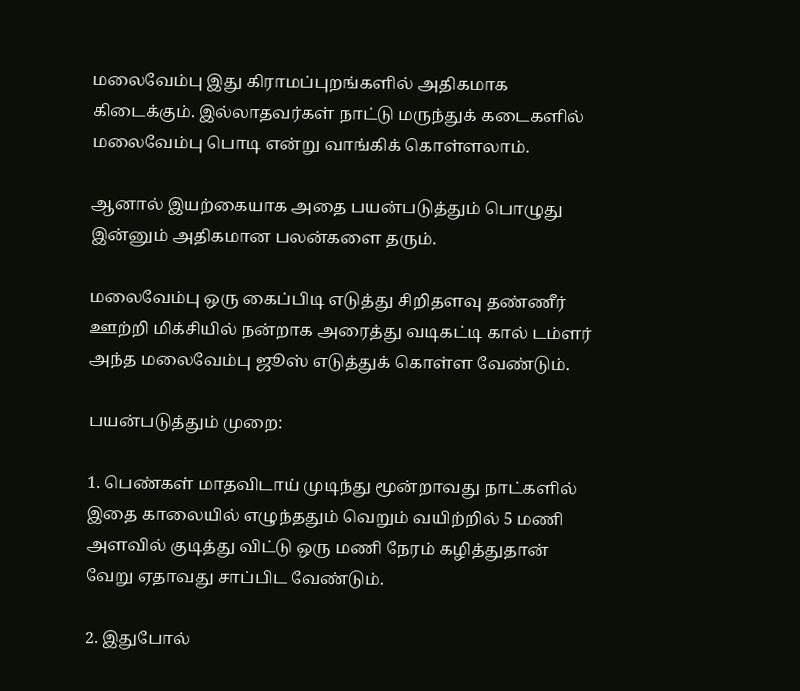மலைவேம்பு இது கிராமப்புறங்களில் அதிகமாக கிடைக்கும். இல்லாதவர்கள் நாட்டு மருந்துக் கடைகளில் மலைவேம்பு பொடி என்று வாங்கிக் கொள்ளலாம்.

ஆனால் இயற்கையாக அதை பயன்படுத்தும் பொழுது இன்னும் அதிகமான பலன்களை தரும்.

மலைவேம்பு ஒரு கைப்பிடி எடுத்து சிறிதளவு தண்ணீர் ஊற்றி மிக்சியில் நன்றாக அரைத்து வடிகட்டி கால் டம்ளர் அந்த மலைவேம்பு ஜூஸ் எடுத்துக் கொள்ள வேண்டும்.

பயன்படுத்தும் முறை:

1. பெண்கள் மாதவிடாய் முடிந்து மூன்றாவது நாட்களில் இதை காலையில் எழுந்ததும் வெறும் வயிற்றில் 5 மணி அளவில் குடித்து விட்டு ஒரு மணி நேரம் கழித்துதான் வேறு ஏதாவது சாப்பிட வேண்டும்.

2. இதுபோல்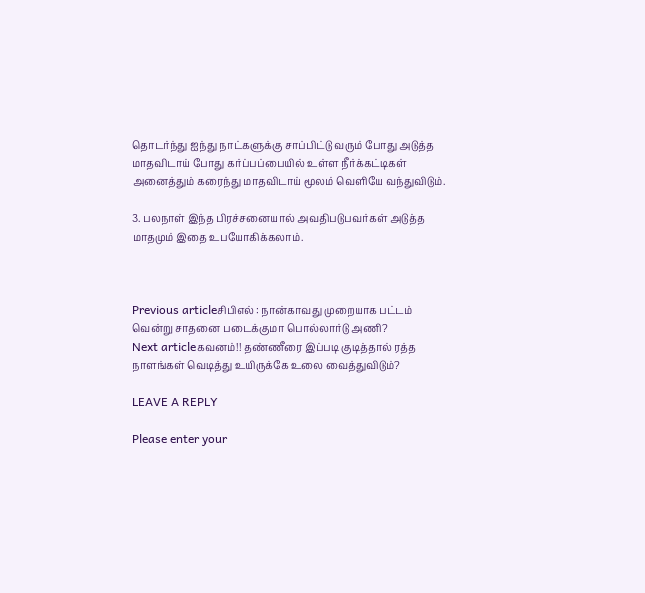தொடர்ந்து ஐந்து நாட்களுக்கு சாப்பிட்டு வரும் போது அடுத்த மாதவிடாய் போது கர்ப்பப்பையில் உள்ள நீர்க்கட்டிகள் அனைத்தும் கரைந்து மாதவிடாய் மூலம் வெளியே வந்துவிடும்.

3. பலநாள் இந்த பிரச்சனையால் அவதிபடுபவர்கள் அடுத்த மாதமும் இதை உபயோகிக்கலாம்.



Previous articleசிபிஎல் : நான்காவது முறையாக பட்டம் வென்று சாதனை படைக்குமா பொல்லார்டு அணி?
Next articleகவனம்!! தண்ணீரை இப்படி குடித்தால் ரத்த நாளங்கள் வெடித்து உயிருக்கே உலை வைத்துவிடும்?

LEAVE A REPLY

Please enter your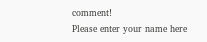comment!
Please enter your name here